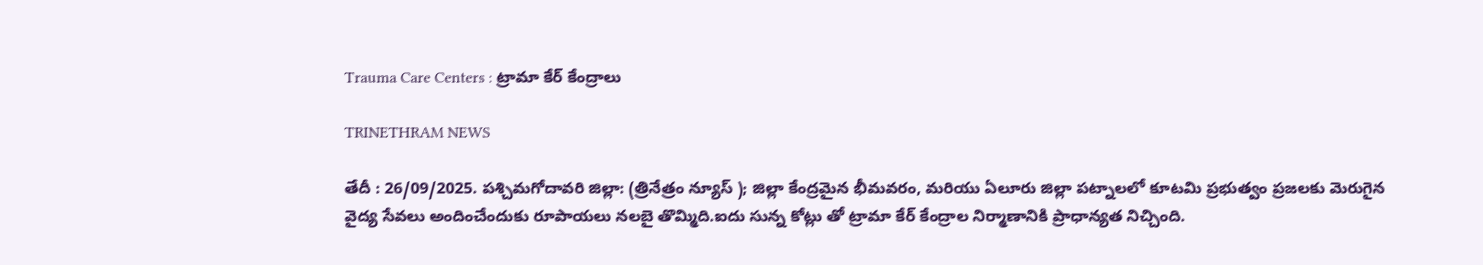Trauma Care Centers : ట్రామా కేర్ కేంద్రాలు

TRINETHRAM NEWS

తేదీ : 26/09/2025. పశ్చిమగోదావరి జిల్లా: (త్రినేత్రం న్యూస్ ); జిల్లా కేంద్రమైన భీమవరం, మరియు ఏలూరు జిల్లా పట్నాలలో కూటమి ప్రభుత్వం ప్రజలకు మెరుగైన వైద్య సేవలు అందించేందుకు రూపాయలు నలబై తొమ్మిది.ఐదు సున్న కోట్లు తో ట్రామా కేర్ కేంద్రాల నిర్మాణానికి ప్రాధాన్యత నిచ్చింది.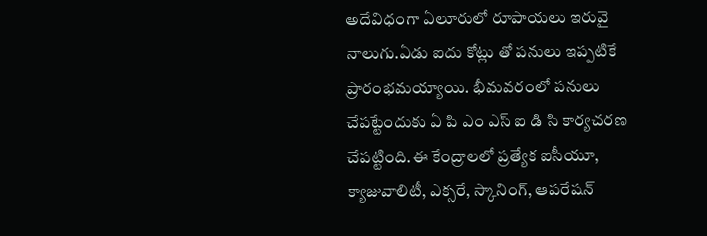అదేవిధంగా ఏలూరులో రూపాయలు ఇరువై నాలుగు.ఏడు ఐదు కోట్లు తో పనులు ఇప్పటికే ప్రారంభమయ్యాయి. భీమవరంలో పనులు చేపట్టేందుకు ఏ పి ఎం ఎస్ ఐ డి సి కార్యచరణ చేపట్టింది.ఈ కేంద్రాలలో ప్రత్యేక ఐసీయూ, క్యాజువాలిటీ, ఎక్సరే, స్కానింగ్, ఆపరేషన్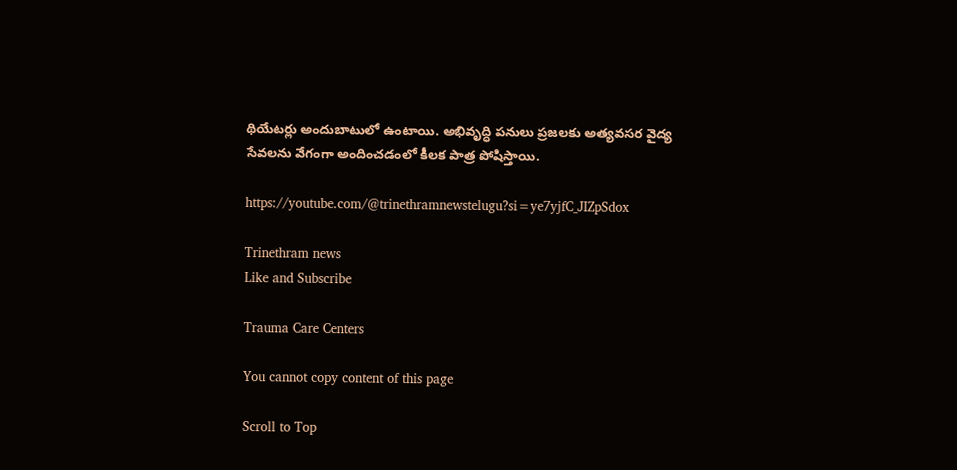థియేటర్లు అందుబాటులో ఉంటాయి. అభివృద్ధి పనులు ప్రజలకు అత్యవసర వైద్య సేవలను వేగంగా అందించడంలో కీలక పాత్ర పోషిస్తాయి.

https://youtube.com/@trinethramnewstelugu?si=ye7yjfC_JIZpSdox

Trinethram news
Like and Subscribe

Trauma Care Centers

You cannot copy content of this page

Scroll to Top